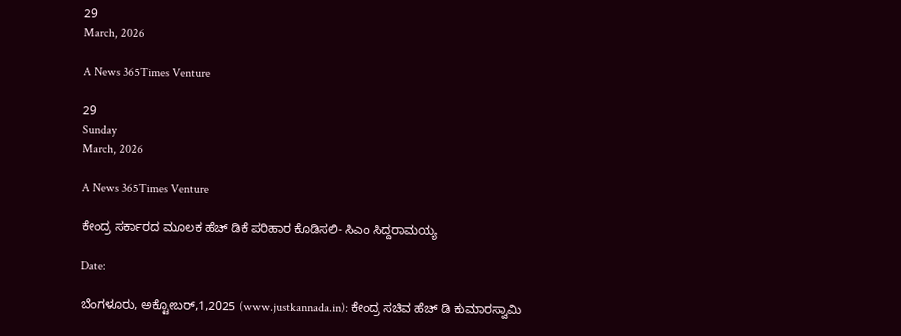29
March, 2026

A News 365Times Venture

29
Sunday
March, 2026

A News 365Times Venture

ಕೇಂದ್ರ ಸರ್ಕಾರದ ಮೂಲಕ ಹೆಚ್ ಡಿಕೆ ಪರಿಹಾರ ಕೊಡಿಸಲಿ- ಸಿಎಂ ಸಿದ್ದರಾಮಯ್ಯ

Date:

ಬೆಂಗಳೂರು, ಅಕ್ಟೋಬರ್,1,2025 (www.justkannada.in): ಕೇಂದ್ರ ಸಚಿವ ಹೆಚ್ ಡಿ ಕುಮಾರಸ್ವಾಮಿ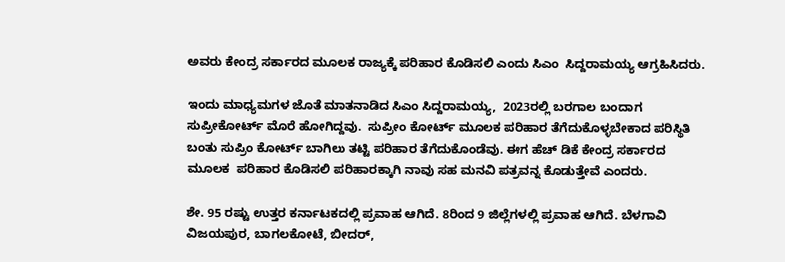ಅವರು ಕೇಂದ್ರ ಸರ್ಕಾರದ ಮೂಲಕ ರಾಜ್ಯಕ್ಕೆ ಪರಿಹಾರ ಕೊಡಿಸಲಿ ಎಂದು ಸಿಎಂ  ಸಿದ್ದರಾಮಯ್ಯ ಆಗ್ರಹಿಸಿದರು.

ಇಂದು ಮಾಧ್ಯಮಗಳ ಜೊತೆ ಮಾತನಾಡಿದ ಸಿಎಂ ಸಿದ್ದರಾಮಯ್ಯ,  2023ರಲ್ಲಿ ಬರಗಾಲ ಬಂದಾಗ ಸುಪ್ರೀಕೋರ್ಟ್ ಮೊರೆ ಹೋಗಿದ್ದವು.  ಸುಪ್ರೀಂ ಕೋರ್ಟ್ ಮೂಲಕ ಪರಿಹಾರ ತೆಗೆದುಕೊಳ್ಳಬೇಕಾದ ಪರಿಸ್ಥಿತಿ ಬಂತು ಸುಪ್ರಿಂ ಕೋರ್ಟ್ ಬಾಗಿಲು ತಟ್ಟಿ ಪರಿಹಾರ ತೆಗೆದುಕೊಂಡೆವು. ಈಗ ಹೆಚ್ ಡಿಕೆ ಕೇಂದ್ರ ಸರ್ಕಾರದ ಮೂಲಕ  ಪರಿಹಾರ ಕೊಡಿಸಲಿ ಪರಿಹಾರಕ್ಕಾಗಿ ನಾವು ಸಹ ಮನವಿ ಪತ್ರವನ್ನ ಕೊಡುತ್ತೇವೆ ಎಂದರು.

ಶೇ. 95 ರಷ್ಟು ಉತ್ತರ ಕರ್ನಾಟಕದಲ್ಲಿ ಪ್ರವಾಹ ಆಗಿದೆ. 8ರಿಂದ 9 ಜಿಲ್ಲೆಗಳಲ್ಲಿ ಪ್ರವಾಹ ಆಗಿದೆ. ಬೆಳಗಾವಿ ವಿಜಯಪುರ, ಬಾಗಲಕೋಟೆ, ಬೀದರ್,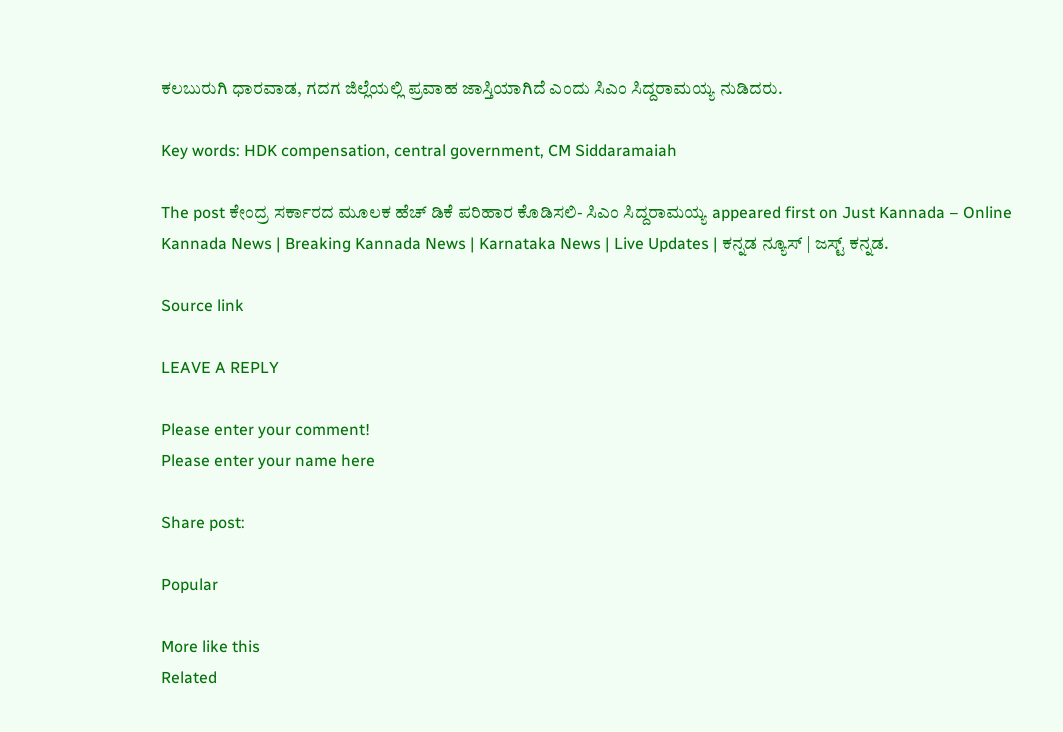ಕಲಬುರುಗಿ ಧಾರವಾಡ, ಗದಗ ಜಿಲ್ಲೆಯಲ್ಲಿ ಪ್ರವಾಹ ಜಾಸ್ತಿಯಾಗಿದೆ ಎಂದು ಸಿಎಂ ಸಿದ್ದರಾಮಯ್ಯ ನುಡಿದರು.

Key words: HDK compensation, central government, CM Siddaramaiah

The post ಕೇಂದ್ರ ಸರ್ಕಾರದ ಮೂಲಕ ಹೆಚ್ ಡಿಕೆ ಪರಿಹಾರ ಕೊಡಿಸಲಿ- ಸಿಎಂ ಸಿದ್ದರಾಮಯ್ಯ appeared first on Just Kannada – Online Kannada News | Breaking Kannada News | Karnataka News | Live Updates | ಕನ್ನಡ ನ್ಯೂಸ್ | ಜಸ್ಟ್ ಕನ್ನಡ.

Source link

LEAVE A REPLY

Please enter your comment!
Please enter your name here

Share post:

Popular

More like this
Related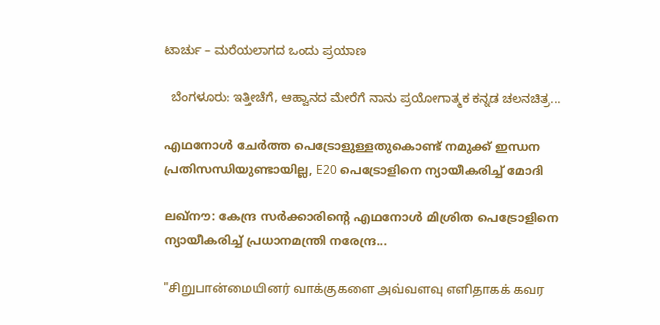ಟಾರ್ಚು – ಮರೆಯಲಾಗದ ಒಂದು ಪ್ರಯಾಣ

  ಬೆಂಗಳೂರು: ಇತ್ತೀಚೆಗೆ, ಆಹ್ವಾನದ ಮೇರೆಗೆ ನಾನು ಪ್ರಯೋಗಾತ್ಮಕ ಕನ್ನಡ ಚಲನಚಿತ್ರ...

എഥനോള്‍ ചേര്‍ത്ത പെട്രോളുള്ളതുകൊണ്ട് നമുക്ക് ഇന്ധന പ്രതിസന്ധിയുണ്ടായില്ല, E20 പെട്രോളിനെ ന്യായീകരിച്ച് മോദി

ലഖ്‌നൗ: കേന്ദ്ര സര്‍ക്കാരിന്റെ എഥനോള്‍ മിശ്രിത പെട്രോളിനെ ന്യായീകരിച്ച് പ്രധാനമന്ത്രി നരേന്ദ്ര...

"சிறுபான்மையினர் வாக்குகளை அவ்வளவு எளிதாகக் கவர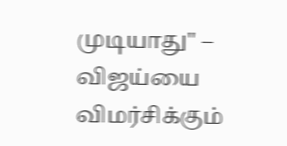முடியாது" – விஜய்யை விமர்சிக்கும்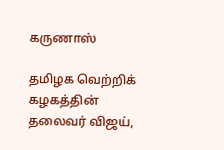கருணாஸ்

தமிழக வெற்றிக் கழகத்தின் தலைவர் விஜய்,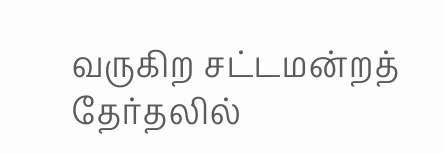வருகிற சட்டமன்றத் தேர்தலில்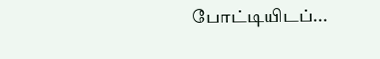போட்டியிடப்...